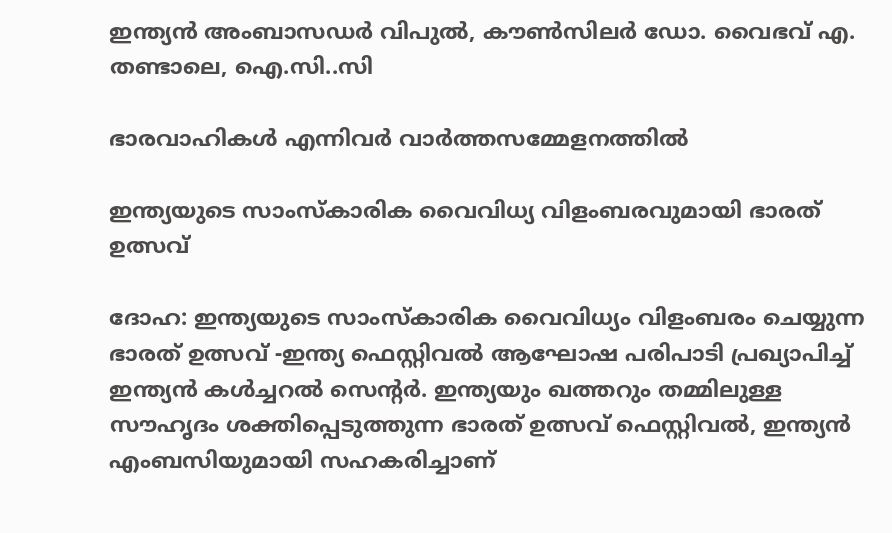ഇന്ത്യൻ അംബാസഡർ വിപുൽ, കൗൺസിലർ ഡോ. വൈഭവ് എ. തണ്ടാലെ, ഐ.സി..സി

ഭാരവാഹികൾ എന്നിവർ വാർത്തസമ്മേളനത്തിൽ

ഇന്ത്യയുടെ സാംസ്കാരിക വൈവിധ്യ വിളംബരവുമായി ഭാരത് ഉത്സവ്

ദോഹ: ഇന്ത്യയുടെ സാംസ്കാരിക വൈവിധ്യം വിളംബരം ചെയ്യുന്ന ഭാരത് ഉത്സവ് -ഇന്ത്യ ഫെസ്റ്റിവൽ ആഘോഷ പരിപാടി പ്രഖ്യാപിച്ച് ഇന്ത്യൻ കൾച്ചറൽ സെന്റർ. ഇന്ത്യയും ഖത്തറും തമ്മിലുള്ള സൗഹൃദം ശക്തിപ്പെടുത്തുന്ന ഭാരത് ഉത്സവ് ഫെസ്റ്റിവൽ, ഇന്ത്യൻ എംബസിയുമായി സഹകരിച്ചാണ്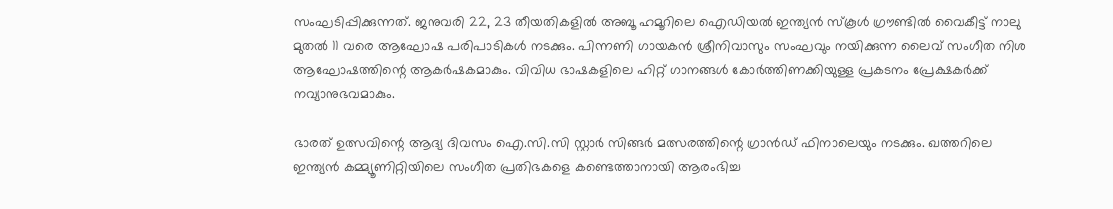സംഘടിപ്പിക്കുന്നത്. ജനുവരി 22, 23 തീയതികളിൽ അബൂ ഹമൂറിലെ ഐഡിയൽ ഇന്ത്യൻ സ്കൂൾ ഗ്രൗണ്ടിൽ വൈകീട്ട് നാലു മുതൽ 11 വരെ ആഘോഷ പരിപാടികൾ നടക്കും. പിന്നണി ഗായകൻ ശ്രീനിവാസും സംഘവും നയിക്കുന്ന ലൈവ് സംഗീത നിശ ആഘോഷത്തിന്റെ ആകർഷകമാകും. വിവിധ ഭാഷകളിലെ ഹിറ്റ് ഗാനങ്ങൾ കോർത്തിണക്കിയുള്ള പ്രകടനം പ്രേക്ഷകർക്ക് നവ്യാനുഭവമാകും.

ഭാരത് ഉത്സവിന്റെ ആദ്യ ദിവസം ഐ.സി.സി സ്റ്റാർ സിങ്ങർ മത്സരത്തിന്റെ ഗ്രാൻഡ് ഫിനാലെയും നടക്കും. ഖത്തറിലെ ഇന്ത്യൻ കമ്മ്യൂണിറ്റിയിലെ സംഗീത പ്രതിഭകളെ കണ്ടെത്താനായി ആരംഭിച്ച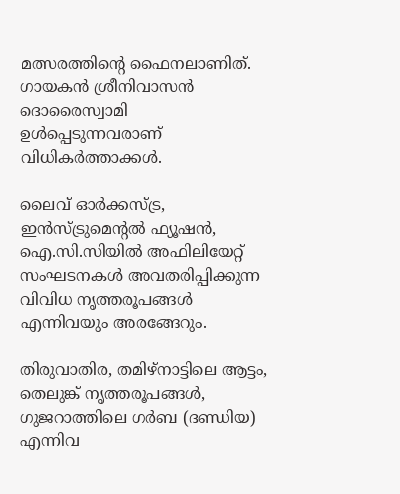മത്സരത്തിന്റെ ഫൈനലാണിത്. ഗായകൻ ശ്രീനിവാസൻ ദൊരൈസ്വാമി ഉൾപ്പെടുന്നവരാണ് വിധികർത്താക്കൾ.

ലൈവ് ഓർക്കസ്ട്ര, ഇൻസ്ട്രുമെന്റൽ ഫ്യൂഷൻ, ഐ.സി.സിയിൽ അഫിലിയേറ്റ് സംഘടനകൾ അവതരിപ്പിക്കുന്ന വിവിധ നൃത്തരൂപങ്ങൾ എന്നിവയും അരങ്ങേറും.

തിരുവാതിര, തമിഴ്‌നാട്ടിലെ ആട്ടം, തെലുങ്ക് നൃത്തരൂപങ്ങൾ, ഗുജറാത്തിലെ ഗർബ (ദണ്ഡിയ) എന്നിവ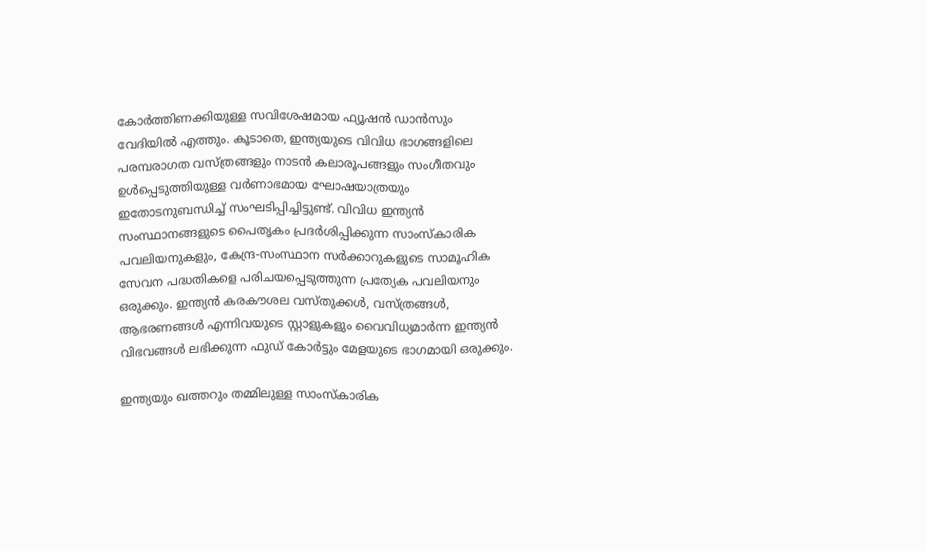കോർത്തിണക്കിയുള്ള സവിശേഷമായ ഫ്യൂഷൻ ഡാൻസും വേദിയിൽ എത്തും. കൂടാതെ, ഇന്ത്യയുടെ വിവിധ ഭാഗങ്ങളിലെ പരമ്പരാഗത വസ്ത്രങ്ങളും നാടൻ കലാരൂപങ്ങളും സംഗീതവും ഉൾപ്പെടുത്തിയുള്ള വർണാഭമായ ഘോഷയാത്രയും ഇതോടനുബന്ധിച്ച് സംഘടിപ്പിച്ചിട്ടുണ്ട്. വിവിധ ഇന്ത്യൻ സംസ്ഥാനങ്ങളുടെ പൈതൃകം പ്രദർശിപ്പിക്കുന്ന സാംസ്കാരിക പവലിയനുകളും, കേന്ദ്ര-സംസ്ഥാന സർക്കാറുകളുടെ സാമൂഹിക സേവന പദ്ധതികളെ പരിചയപ്പെടുത്തുന്ന പ്രത്യേക പവലിയനും ഒരുക്കും. ഇന്ത്യൻ കരകൗശല വസ്തുക്കൾ, വസ്ത്രങ്ങൾ, ആഭരണങ്ങൾ എന്നിവയുടെ സ്റ്റാളുകളും വൈവിധ്യമാർന്ന ഇന്ത്യൻ വിഭവങ്ങൾ ലഭിക്കുന്ന ഫുഡ് കോർട്ടും മേളയുടെ ഭാഗമായി ഒരുക്കും.

ഇന്ത്യയും ഖത്തറും തമ്മിലുള്ള സാംസ്കാരിക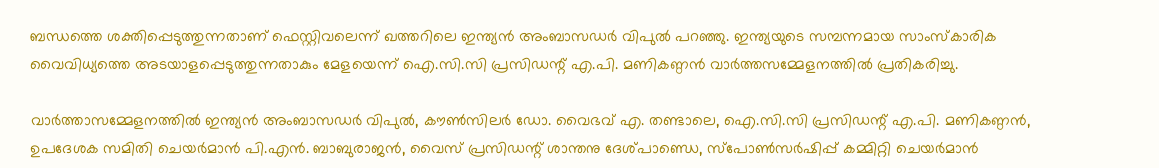ബന്ധത്തെ ശക്തിപ്പെടുത്തുന്നതാണ് ഫെസ്റ്റിവലെന്ന് ഖത്തറിലെ ഇന്ത്യൻ അംബാസഡർ വിപുൽ പറഞ്ഞു. ഇന്ത്യയുടെ സമ്പന്നമായ സാംസ്കാരിക വൈവിധ്യത്തെ അടയാളപ്പെടുത്തുന്നതാകും മേളയെന്ന് ഐ.സി.സി പ്രസിഡന്റ് എ.പി. മണികണ്ഠൻ വാർത്തസമ്മേളനത്തിൽ പ്രതികരിച്ചു.

വാർത്താസമ്മേളനത്തിൽ ഇന്ത്യൻ അംബാസഡർ വിപുൽ, കൗൺസിലർ ഡോ. വൈഭവ് എ. തണ്ടാലെ, ഐ.സി.സി പ്രസിഡന്റ് എ.പി. മണികണ്ഠൻ, ഉപദേശക സമിതി ചെയർമാൻ പി.എൻ. ബാബുരാജൻ, വൈസ് പ്രസിഡന്റ് ശാന്തനു ദേശ്പാണ്ഡെ, സ്പോൺസർഷിപ്പ് കമ്മിറ്റി ചെയർമാൻ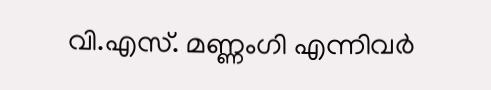വി.എസ്. മണ്ണംഗി എന്നിവർ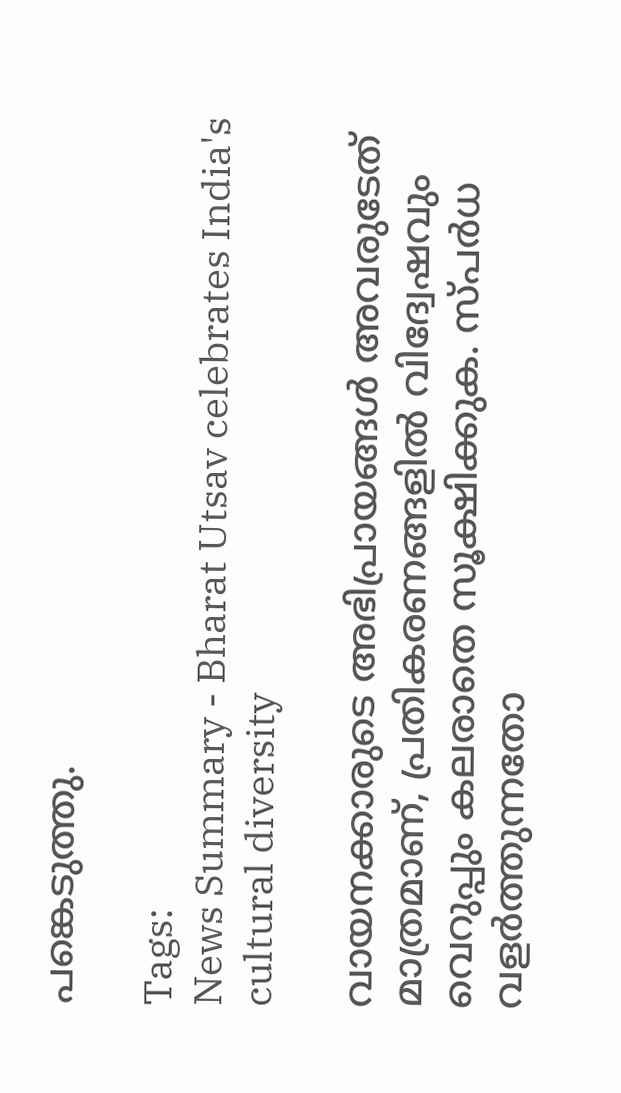പങ്കെടുത്തു.

Tags:
News Summary - Bharat Utsav celebrates India's cultural diversity

വായനക്കാരുടെ അഭിപ്രായങ്ങള്‍ അവരുടേത് മാത്രമാണ്, പ്രതികരണങ്ങളിൽ വിദ്വേഷവും വെറുപ്പും കലരാതെ സൂക്ഷിക്കുക. സ്പർധ വളർത്തുന്നതോ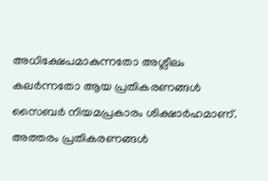അധിക്ഷേപമാകുന്നതോ അശ്ലീലം കലർന്നതോ ആയ പ്രതികരണങ്ങൾ സൈബർ നിയമപ്രകാരം ശിക്ഷാർഹമാണ്. അത്തരം പ്രതികരണങ്ങൾ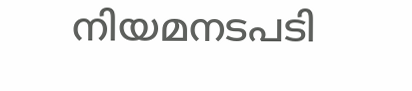നിയമനടപടി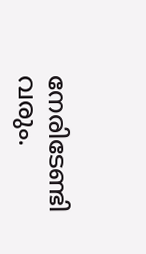നേരിടേണ്ടി വരും.